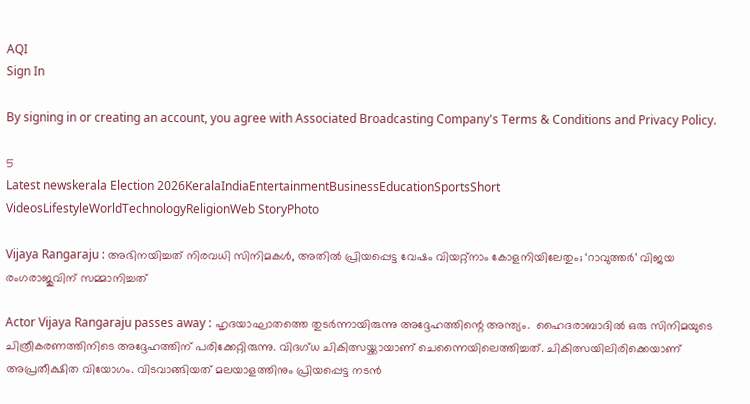AQI
Sign In

By signing in or creating an account, you agree with Associated Broadcasting Company's Terms & Conditions and Privacy Policy.

5
Latest newskerala Election 2026KeralaIndiaEntertainmentBusinessEducationSportsShort VideosLifestyleWorldTechnologyReligionWeb StoryPhoto

Vijaya Rangaraju : അഭിനയിച്ചത് നിരവധി സിനിമകള്‍, അതില്‍ പ്രിയപ്പെട്ട വേഷം വിയറ്റ്‌നാം കോളനിയിലേതും; ‘റാവുത്തര്‍’ വിജയ രംഗരാജുവിന് സമ്മാനിച്ചത്‌

Actor Vijaya Rangaraju passes away : ഹൃദയാഘാതത്തെ തുടര്‍ന്നായിരുന്നു അദ്ദേഹത്തിന്റെ അന്ത്യം.  ഹൈദരാബാദില്‍ ഒരു സിനിമയുടെ ചിത്രീകരണത്തിനിടെ അദ്ദേഹത്തിന് പരിക്കേറ്റിരുന്നു. വിദഗ്ധ ചികിത്സയ്ക്കായാണ് ചെന്നൈയിലെത്തിച്ചത്. ചികിത്സയിലിരിക്കെയാണ് അപ്രതീക്ഷിത വിയോഗം. വിടവാങ്ങിയത് മലയാളത്തിനും പ്രിയപ്പെട്ട നടന്‍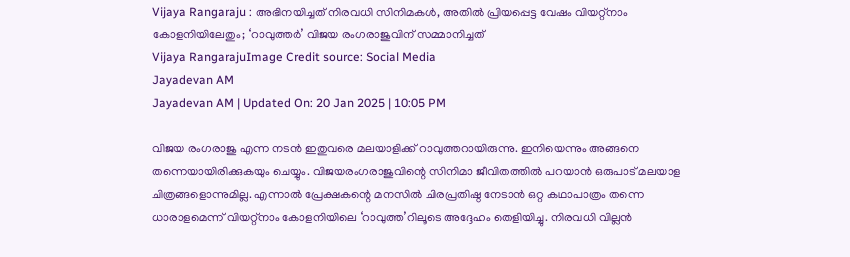Vijaya Rangaraju : അഭിനയിച്ചത് നിരവധി സിനിമകള്‍, അതില്‍ പ്രിയപ്പെട്ട വേഷം വിയറ്റ്‌നാം കോളനിയിലേതും; ‘റാവുത്തര്‍’ വിജയ രംഗരാജുവിന് സമ്മാനിച്ചത്‌
Vijaya RangarajuImage Credit source: Social Media
Jayadevan AM
Jayadevan AM | Updated On: 20 Jan 2025 | 10:05 PM

വിജയ രംഗരാജു എന്ന നടന്‍ ഇതുവരെ മലയാളിക്ക് റാവുത്തറായിരുന്നു. ഇനിയെന്നും അങ്ങനെ തന്നെയായിരിക്കുകയും ചെയ്യും. വിജയരംഗരാജുവിന്റെ സിനിമാ ജീവിതത്തില്‍ പറയാന്‍ ഒരുപാട് മലയാള ചിത്രങ്ങളൊന്നുമില്ല. എന്നാല്‍ പ്രേക്ഷകന്റെ മനസില്‍ ചിരപ്രതിഷ്ഠ നേടാന്‍ ഒറ്റ കഥാപാത്രം തന്നെ ധാരാളമെന്ന് വിയറ്റ്‌നാം കോളനിയിലെ ‘റാവുത്ത’റിലൂടെ അദ്ദേഹം തെളിയിച്ചു. നിരവധി വില്ലന്‍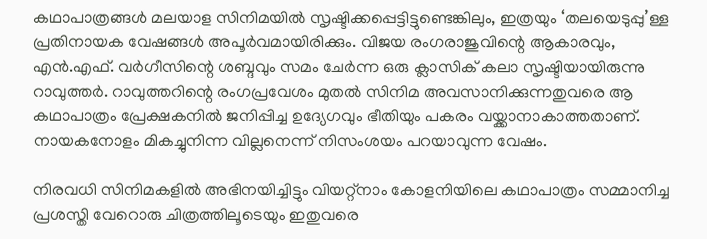കഥാപാത്രങ്ങള്‍ മലയാള സിനിമയില്‍ സൃഷ്ടിക്കപ്പെട്ടിട്ടുണ്ടെങ്കിലും, ഇത്രയും ‘തലയെടുപ്പു’ള്ള പ്രതിനായക വേഷങ്ങള്‍ അപൂര്‍വമായിരിക്കും. വിജയ രംഗരാജുവിന്റെ ആകാരവും, എന്‍.എഫ്. വര്‍ഗീസിന്റെ ശബ്ദവും സമം ചേര്‍ന്ന ഒരു ക്ലാസിക് കലാ സൃഷ്ടിയായിരുന്നു റാവുത്തര്‍. റാവുത്തറിന്റെ രംഗപ്രവേശം മുതല്‍ സിനിമ അവസാനിക്കുന്നതുവരെ ആ കഥാപാത്രം പ്രേക്ഷകനില്‍ ജനിപ്പിച്ച ഉദ്യേഗവും ഭീതിയും പകരം വയ്ക്കാനാകാത്തതാണ്. നായകനോളം മികച്ചുനിന്ന വില്ലനെന്ന് നിസംശയം പറയാവുന്ന വേഷം.

നിരവധി സിനിമകളില്‍ അഭിനയിച്ചിട്ടും വിയറ്റ്‌നാം കോളനിയിലെ കഥാപാത്രം സമ്മാനിച്ച പ്രശസ്തി വേറൊരു ചിത്രത്തിലൂടെയും ഇതുവരെ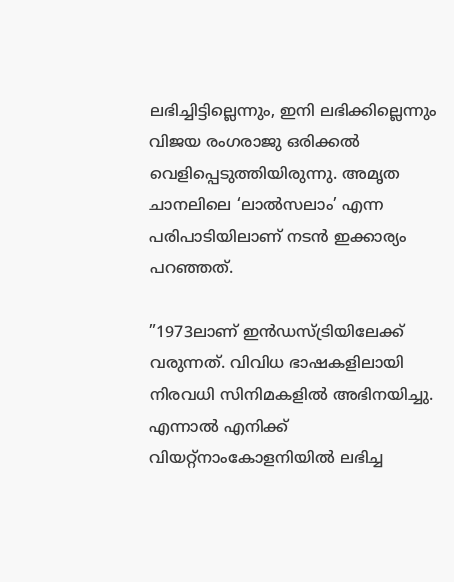ലഭിച്ചിട്ടില്ലെന്നും, ഇനി ലഭിക്കില്ലെന്നും വിജയ രംഗരാജു ഒരിക്കല്‍ വെളിപ്പെടുത്തിയിരുന്നു. അമൃത ചാനലിലെ ‘ലാല്‍സലാം’ എന്ന പരിപാടിയിലാണ് നടന്‍ ഇക്കാര്യം പറഞ്ഞത്.

”1973ലാണ് ഇന്‍ഡസ്ട്രിയിലേക്ക് വരുന്നത്. വിവിധ ഭാഷകളിലായി നിരവധി സിനിമകളില്‍ അഭിനയിച്ചു. എന്നാല്‍ എനിക്ക് വിയറ്റ്‌നാംകോളനിയില്‍ ലഭിച്ച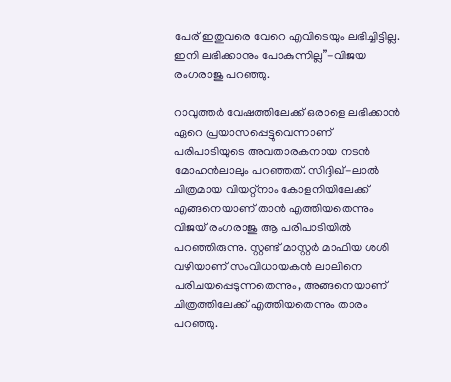പേര് ഇതുവരെ വേറെ എവിടെയും ലഭിച്ചിട്ടില്ല. ഇനി ലഭിക്കാനും പോകുന്നില്ല”-വിജയ രംഗരാജു പറഞ്ഞു.

റാവുത്തര്‍ വേഷത്തിലേക്ക് ഒരാളെ ലഭിക്കാന്‍ ഏറെ പ്രയാസപ്പെട്ടുവെന്നാണ്‌ പരിപാടിയുടെ അവതാരകനായ നടന്‍ മോഹന്‍ലാലും പറഞ്ഞത്‌. സിദ്ദിഖ്-ലാല്‍ ചിത്രമായ വിയറ്റ്‌നാം കോളനിയിലേക്ക് എങ്ങനെയാണ് താന്‍ എത്തിയതെന്നും വിജയ് രംഗരാജു ആ പരിപാടിയില്‍ പറഞ്ഞിരുന്നു. സ്റ്റണ്ട് മാസ്റ്റര്‍ മാഫിയ ശശി വഴിയാണ് സംവിധായകന്‍ ലാലിനെ പരിചയപ്പെടുന്നതെന്നും, അങ്ങനെയാണ് ചിത്രത്തിലേക്ക് എത്തിയതെന്നും താരം പറഞ്ഞു.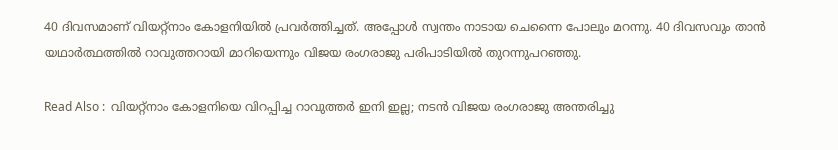40 ദിവസമാണ് വിയറ്റ്‌നാം കോളനിയില്‍ പ്രവര്‍ത്തിച്ചത്. അപ്പോള്‍ സ്വന്തം നാടായ ചെന്നൈ പോലും മറന്നു. 40 ദിവസവും താന്‍ യഥാര്‍ത്ഥത്തില്‍ റാവുത്തറായി മാറിയെന്നും വിജയ രംഗരാജു പരിപാടിയില്‍ തുറന്നുപറഞ്ഞു.

Read Also :  വിയറ്റ്നാം കോളനിയെ വിറപ്പിച്ച റാവുത്തർ ഇനി ഇല്ല; നടൻ വിജയ രംഗരാജു അന്തരിച്ചു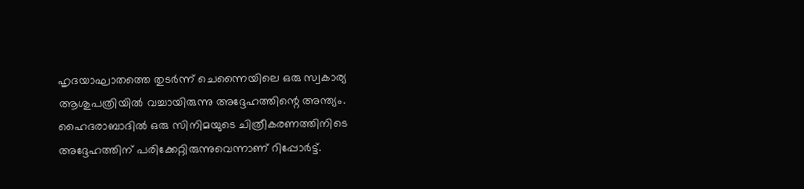ഹൃദയാഘാതത്തെ തുടര്‍ന്ന് ചെന്നൈയിലെ ഒരു സ്വകാര്യ ആശുപത്രിയില്‍ വച്ചായിരുന്നു അദ്ദേഹത്തിന്റെ അന്ത്യം.  ഹൈദരാബാദില്‍ ഒരു സിനിമയുടെ ചിത്രീകരണത്തിനിടെ അദ്ദേഹത്തിന് പരിക്കേറ്റിരുന്നുവെന്നാണ് റിപ്പോര്‍ട്ട്.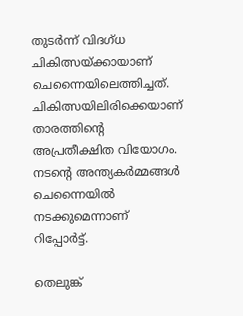തുടര്‍ന്ന് വിദഗ്ധ ചികിത്സയ്ക്കായാണ് ചെന്നൈയിലെത്തിച്ചത്. ചികിത്സയിലിരിക്കെയാണ് താരത്തിന്റെ അപ്രതീക്ഷിത വിയോഗം. നടന്റെ അന്ത്യകര്‍മ്മങ്ങള്‍ ചെന്നൈയില്‍ നടക്കുമെന്നാണ് റിപ്പോര്‍ട്ട്.

തെലുങ്ക്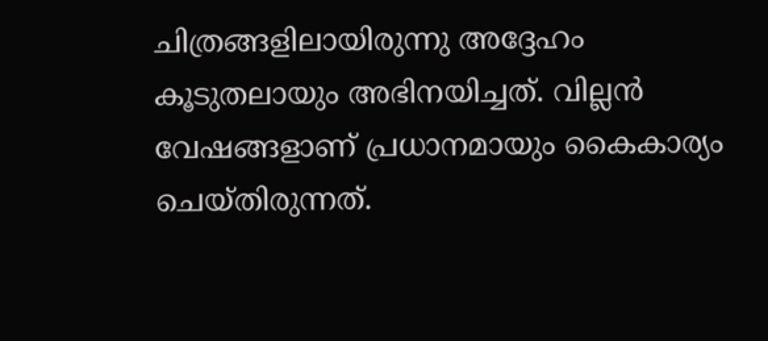ചിത്രങ്ങളിലായിരുന്നു അദ്ദേഹം കൂടുതലായും അഭിനയിച്ചത്. വില്ലന്‍ വേഷങ്ങളാണ് പ്രധാനമായും കൈകാര്യം ചെയ്തിരുന്നത്.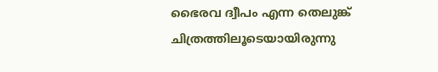ഭൈരവ ദ്വീപം എന്ന തെലുങ്ക് ചിത്രത്തിലൂടെയായിരുന്നു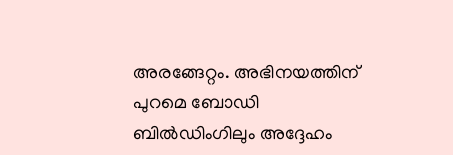അരങ്ങേറ്റം. അഭിനയത്തിന് പുറമെ ബോഡി ബില്‍ഡിംഗിലും അദ്ദേഹം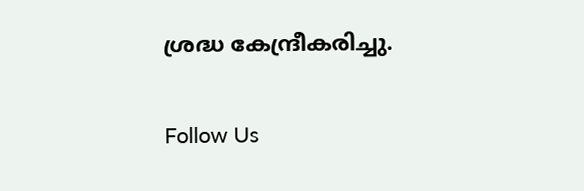ശ്രദ്ധ കേന്ദ്രീകരിച്ചു.

Follow Us